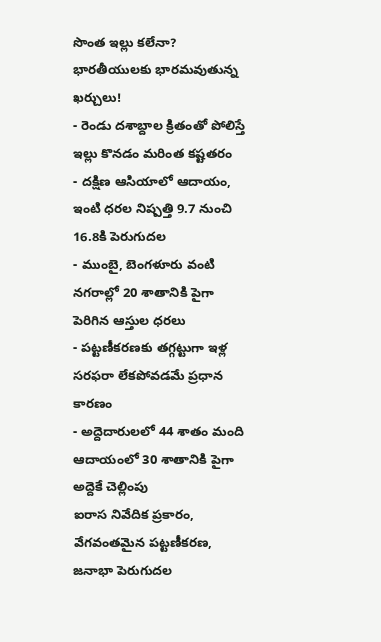సొంత ఇల్లు కలేనా? భారతీయులకు భారమవుతున్న ఖర్చులు!
- రెండు దశాబ్దాల క్రితంతో పోలిస్తే ఇల్లు కొనడం మరింత కష్టతరం
- దక్షిణ ఆసియాలో ఆదాయం, ఇంటి ధరల నిష్పత్తి 9.7 నుంచి 16.8కి పెరుగుదల
- ముంబై, బెంగళూరు వంటి నగరాల్లో 20 శాతానికి పైగా పెరిగిన ఆస్తుల ధరలు
- పట్టణీకరణకు తగ్గట్టుగా ఇళ్ల సరఫరా లేకపోవడమే ప్రధాన కారణం
- అద్దెదారులలో 44 శాతం మంది ఆదాయంలో 30 శాతానికి పైగా అద్దెకే చెల్లింపు
ఐరాస నివేదిక ప్రకారం, వేగవంతమైన పట్టణీకరణ, జనాభా పెరుగుదల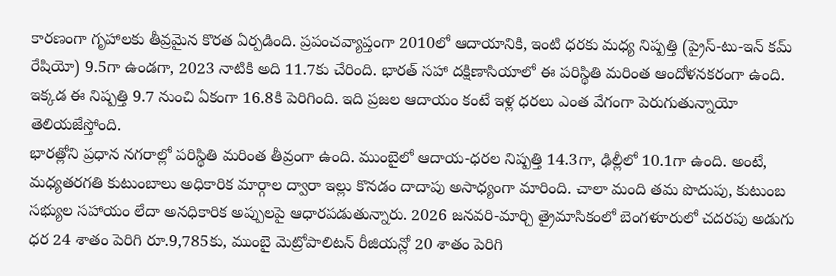కారణంగా గృహాలకు తీవ్రమైన కొరత ఏర్పడింది. ప్రపంచవ్యాప్తంగా 2010లో ఆదాయానికి, ఇంటి ధరకు మధ్య నిష్పత్తి (ప్రైస్-టు-ఇన్ కమ్ రేషియో) 9.5గా ఉండగా, 2023 నాటికి అది 11.7కు చేరింది. భారత్ సహా దక్షిణాసియాలో ఈ పరిస్థితి మరింత ఆందోళనకరంగా ఉంది. ఇక్కడ ఈ నిష్పత్తి 9.7 నుంచి ఏకంగా 16.8కి పెరిగింది. ఇది ప్రజల ఆదాయం కంటే ఇళ్ల ధరలు ఎంత వేగంగా పెరుగుతున్నాయో తెలియజేస్తోంది.
భారత్లోని ప్రధాన నగరాల్లో పరిస్థితి మరింత తీవ్రంగా ఉంది. ముంబైలో ఆదాయ-ధరల నిష్పత్తి 14.3గా, ఢిల్లీలో 10.1గా ఉంది. అంటే, మధ్యతరగతి కుటుంబాలు అధికారిక మార్గాల ద్వారా ఇల్లు కొనడం దాదాపు అసాధ్యంగా మారింది. చాలా మంది తమ పొదుపు, కుటుంబ సభ్యుల సహాయం లేదా అనధికారిక అప్పులపై ఆధారపడుతున్నారు. 2026 జనవరి-మార్చి త్రైమాసికంలో బెంగళూరులో చదరపు అడుగు ధర 24 శాతం పెరిగి రూ.9,785కు, ముంబై మెట్రోపాలిటన్ రీజియన్లో 20 శాతం పెరిగి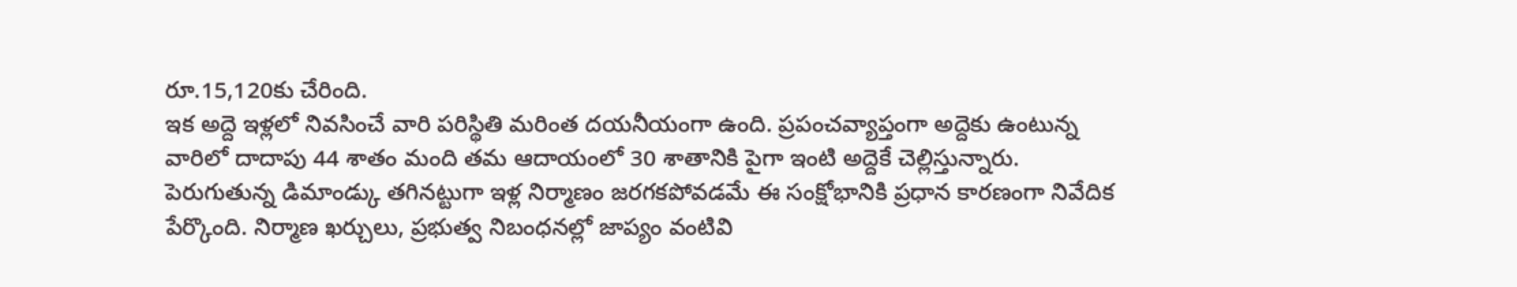రూ.15,120కు చేరింది.
ఇక అద్దె ఇళ్లలో నివసించే వారి పరిస్థితి మరింత దయనీయంగా ఉంది. ప్రపంచవ్యాప్తంగా అద్దెకు ఉంటున్న వారిలో దాదాపు 44 శాతం మంది తమ ఆదాయంలో 30 శాతానికి పైగా ఇంటి అద్దెకే చెల్లిస్తున్నారు. పెరుగుతున్న డిమాండ్కు తగినట్టుగా ఇళ్ల నిర్మాణం జరగకపోవడమే ఈ సంక్షోభానికి ప్రధాన కారణంగా నివేదిక పేర్కొంది. నిర్మాణ ఖర్చులు, ప్రభుత్వ నిబంధనల్లో జాప్యం వంటివి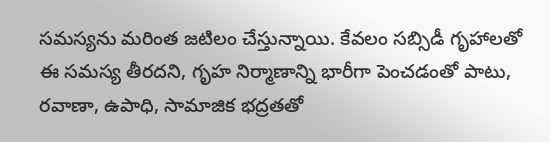సమస్యను మరింత జటిలం చేస్తున్నాయి. కేవలం సబ్సిడీ గృహాలతో ఈ సమస్య తీరదని, గృహ నిర్మాణాన్ని భారీగా పెంచడంతో పాటు, రవాణా, ఉపాధి, సామాజిక భద్రతతో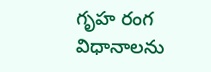గృహ రంగ విధానాలను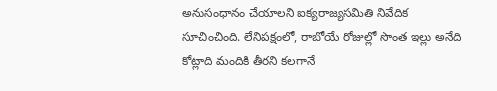అనుసంధానం చేయాలని ఐక్యరాజ్యసమితి నివేదిక సూచించింది. లేనిపక్షంలో, రాబోయే రోజుల్లో సొంత ఇల్లు అనేది కోట్లాది మందికి తీరని కలగానే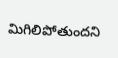మిగిలిపోతుందని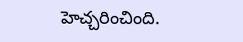హెచ్చరించింది.